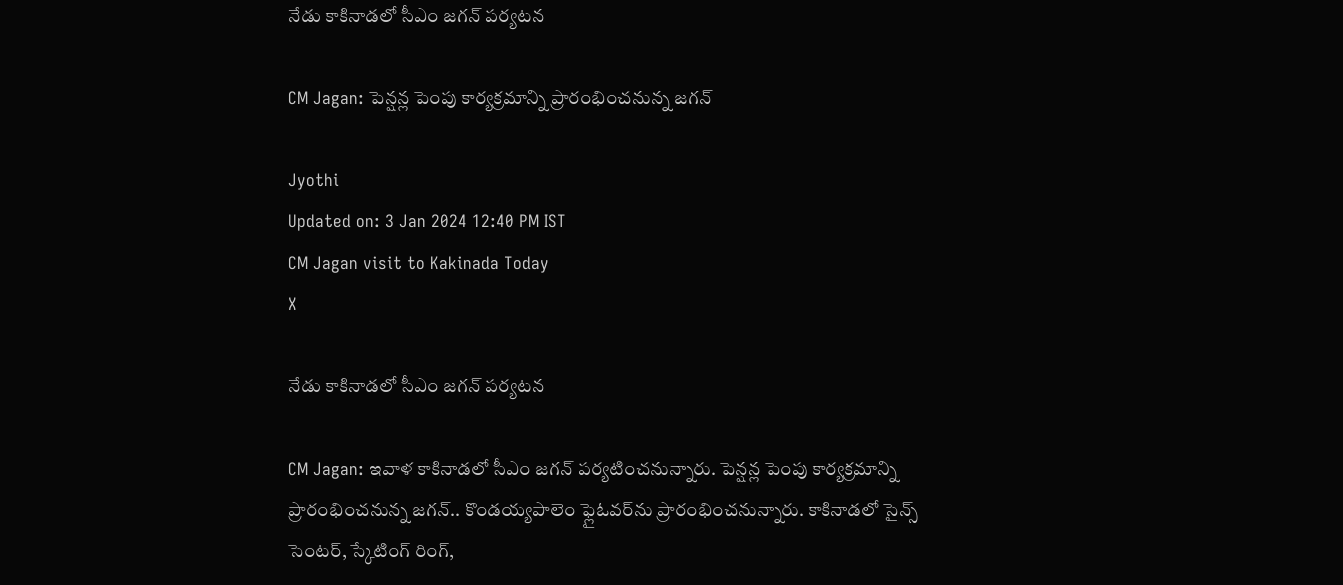నేడు కాకినాడలో సీఎం జగన్‌ పర్యటన

CM Jagan: పెన్షన్ల పెంపు కార్యక్రమాన్ని ప్రారంభించనున్న జగన్‌

Jyothi
Updated on: 3 Jan 2024 12:40 PM IST
CM Jagan visit to Kakinada Today
X

నేడు కాకినాడలో సీఎం జగన్‌ పర్యటన

CM Jagan: ఇవాళ కాకినాడలో సీఎం జగన్ పర్యటించనున్నారు. పెన్షన్ల పెంపు కార్యక్రమాన్ని ప్రారంభించనున్న జగన్.. కొండయ్యపాలెం ఫ్లైఓవర్‌ను ప్రారంభించనున్నారు. కాకినాడలో సైన్స్ సెంటర్, స్కేటింగ్ రింగ్,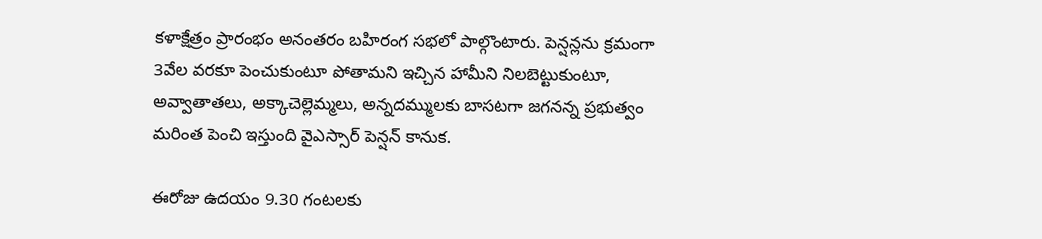కళాక్షేత్రం ప్రారంభం అనంతరం బహిరంగ సభలో పాల్గొంటారు. పెన్షన్లను క్రమంగా 3వేల వరకూ పెంచుకుంటూ పోతామని ఇచ్చిన హామీని నిలబెట్టుకుంటూ, అవ్వాతాతలు, అక్కాచెల్లెమ్మలు, అన్నదమ్ములకు బాసటగా జగనన్న ప్రభుత్వం మరింత పెంచి ఇస్తుంది వైఎస్సార్ పెన్షన్ కానుక.

ఈరోజు ఉదయం 9.30 గంటలకు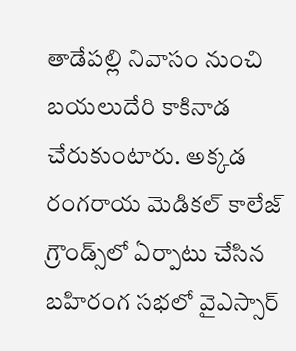తాడేపల్లి నివాసం నుంచి బయలుదేరి కాకినాడ చేరుకుంటారు. అక్కడ రంగరాయ మెడికల్‌ కాలేజ్‌ గ్రౌండ్స్‌లో ఏర్పాటు చేసిన బహిరంగ సభలో వైఎస్సార్‌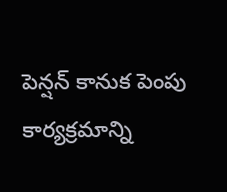పెన్షన్‌ కానుక పెంపు కార్యక్రమాన్ని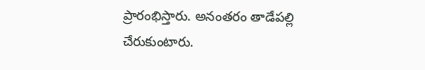ప్రారంభిస్తారు. అనంతరం తాడేపల్లి చేరుకుంటారు.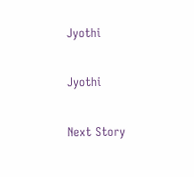Jyothi

Jyothi

Next Story